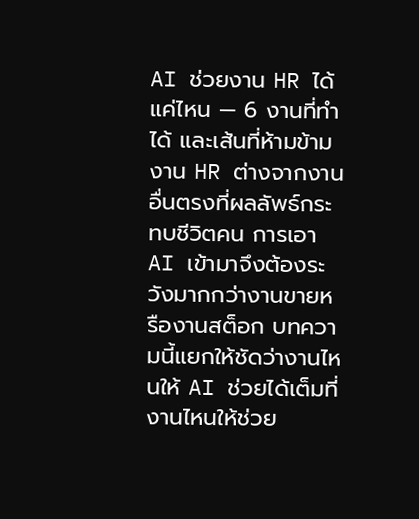AI ช่วยงาน HR ได้แค่ไหน — 6 งานที่ทำได้ และเส้นที่ห้ามข้าม
งาน HR ต่างจากงานอื่นตรงที่ผลลัพธ์กระทบชีวิตคน การเอา AI เข้ามาจึงต้องระวังมากกว่างานขายหรืองานสต็อก บทความนี้แยกให้ชัดว่างานไหนให้ AI ช่วยได้เต็มที่ งานไหนให้ช่วย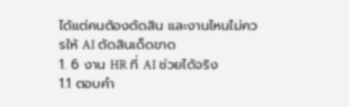ได้แต่คนต้องตัดสิน และงานไหนไม่ควรให้ AI ตัดสินเด็ดขาด
1. 6 งาน HR ที่ AI ช่วยได้จริง
1.1 ตอบคำ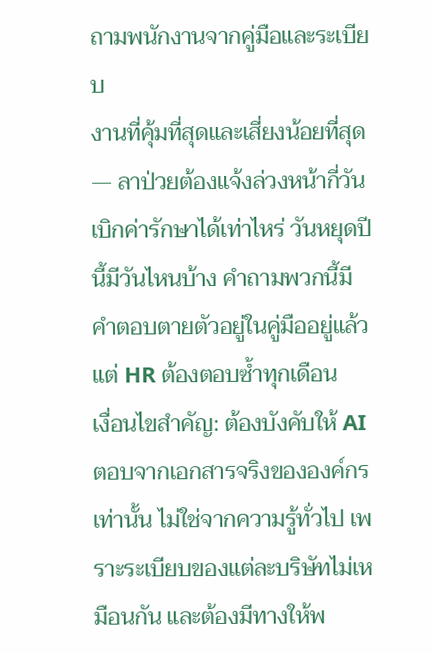ถามพนักงานจากคู่มือและระเบียบ
งานที่คุ้มที่สุดและเสี่ยงน้อยที่สุด — ลาป่วยต้องแจ้งล่วงหน้ากี่วัน เบิกค่ารักษาได้เท่าไหร่ วันหยุดปีนี้มีวันไหนบ้าง คำถามพวกนี้มีคำตอบตายตัวอยู่ในคู่มืออยู่แล้ว แต่ HR ต้องตอบซ้ำทุกเดือน
เงื่อนไขสำคัญ: ต้องบังคับให้ AI ตอบจากเอกสารจริงขององค์กรเท่านั้น ไม่ใช่จากความรู้ทั่วไป เพราะระเบียบของแต่ละบริษัทไม่เหมือนกัน และต้องมีทางให้พ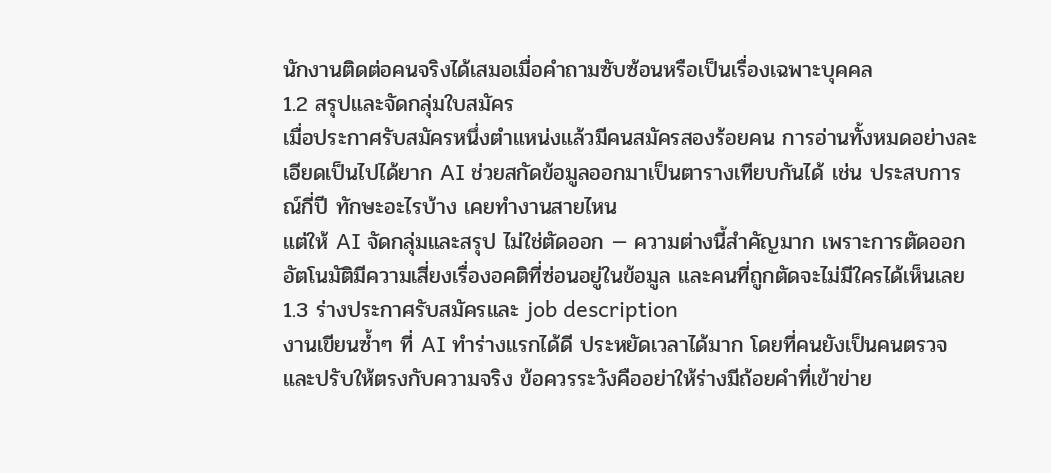นักงานติดต่อคนจริงได้เสมอเมื่อคำถามซับซ้อนหรือเป็นเรื่องเฉพาะบุคคล
1.2 สรุปและจัดกลุ่มใบสมัคร
เมื่อประกาศรับสมัครหนึ่งตำแหน่งแล้วมีคนสมัครสองร้อยคน การอ่านทั้งหมดอย่างละเอียดเป็นไปได้ยาก AI ช่วยสกัดข้อมูลออกมาเป็นตารางเทียบกันได้ เช่น ประสบการณ์กี่ปี ทักษะอะไรบ้าง เคยทำงานสายไหน
แต่ให้ AI จัดกลุ่มและสรุป ไม่ใช่ตัดออก — ความต่างนี้สำคัญมาก เพราะการตัดออกอัตโนมัติมีความเสี่ยงเรื่องอคติที่ซ่อนอยู่ในข้อมูล และคนที่ถูกตัดจะไม่มีใครได้เห็นเลย
1.3 ร่างประกาศรับสมัครและ job description
งานเขียนซ้ำๆ ที่ AI ทำร่างแรกได้ดี ประหยัดเวลาได้มาก โดยที่คนยังเป็นคนตรวจและปรับให้ตรงกับความจริง ข้อควรระวังคืออย่าให้ร่างมีถ้อยคำที่เข้าข่าย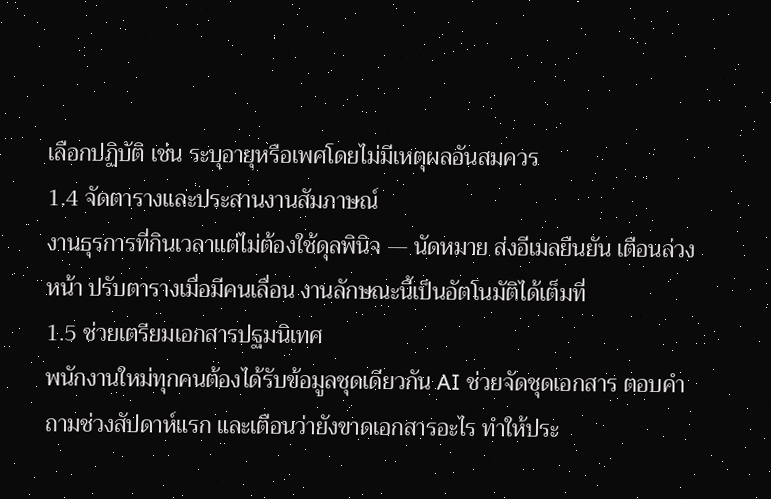เลือกปฏิบัติ เช่น ระบุอายุหรือเพศโดยไม่มีเหตุผลอันสมควร
1.4 จัดตารางและประสานงานสัมภาษณ์
งานธุรการที่กินเวลาแต่ไม่ต้องใช้ดุลพินิจ — นัดหมาย ส่งอีเมลยืนยัน เตือนล่วงหน้า ปรับตารางเมื่อมีคนเลื่อน งานลักษณะนี้เป็นอัตโนมัติได้เต็มที่
1.5 ช่วยเตรียมเอกสารปฐมนิเทศ
พนักงานใหม่ทุกคนต้องได้รับข้อมูลชุดเดียวกัน AI ช่วยจัดชุดเอกสาร ตอบคำถามช่วงสัปดาห์แรก และเตือนว่ายังขาดเอกสารอะไร ทำให้ประ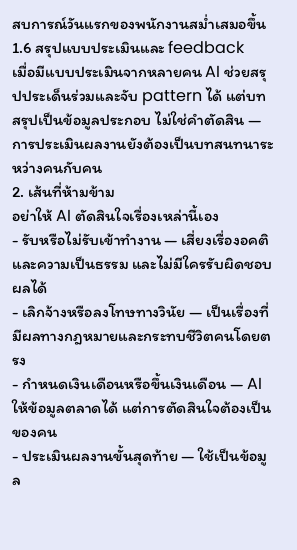สบการณ์วันแรกของพนักงานสม่ำเสมอขึ้น
1.6 สรุปแบบประเมินและ feedback
เมื่อมีแบบประเมินจากหลายคน AI ช่วยสรุปประเด็นร่วมและจับ pattern ได้ แต่บทสรุปเป็นข้อมูลประกอบ ไม่ใช่คำตัดสิน — การประเมินผลงานยังต้องเป็นบทสนทนาระหว่างคนกับคน
2. เส้นที่ห้ามข้าม
อย่าให้ AI ตัดสินใจเรื่องเหล่านี้เอง
- รับหรือไม่รับเข้าทำงาน — เสี่ยงเรื่องอคติและความเป็นธรรม และไม่มีใครรับผิดชอบผลได้
- เลิกจ้างหรือลงโทษทางวินัย — เป็นเรื่องที่มีผลทางกฎหมายและกระทบชีวิตคนโดยตรง
- กำหนดเงินเดือนหรือขึ้นเงินเดือน — AI ให้ข้อมูลตลาดได้ แต่การตัดสินใจต้องเป็นของคน
- ประเมินผลงานขั้นสุดท้าย — ใช้เป็นข้อมูล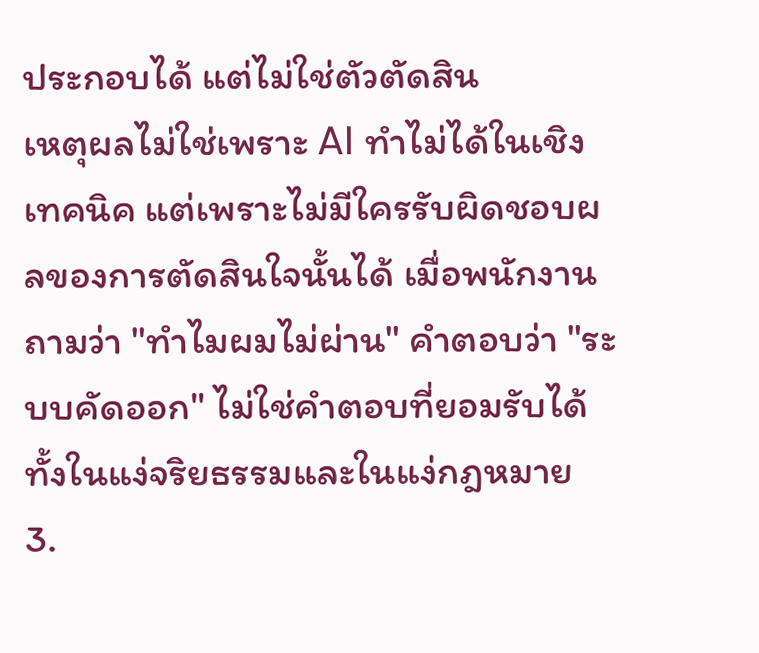ประกอบได้ แต่ไม่ใช่ตัวตัดสิน
เหตุผลไม่ใช่เพราะ AI ทำไม่ได้ในเชิงเทคนิค แต่เพราะไม่มีใครรับผิดชอบผลของการตัดสินใจนั้นได้ เมื่อพนักงานถามว่า "ทำไมผมไม่ผ่าน" คำตอบว่า "ระบบคัดออก" ไม่ใช่คำตอบที่ยอมรับได้ ทั้งในแง่จริยธรรมและในแง่กฎหมาย
3.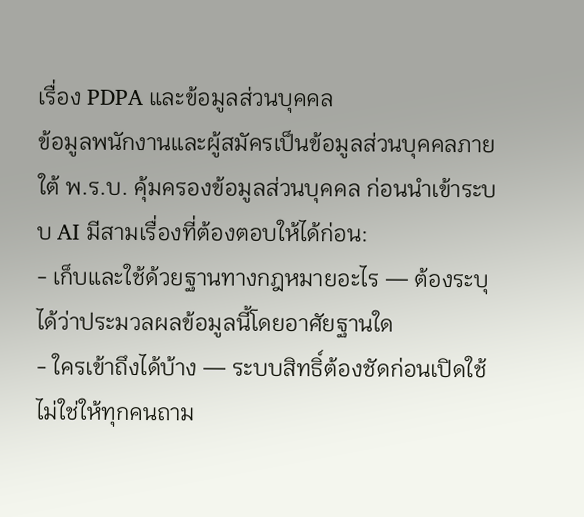เรื่อง PDPA และข้อมูลส่วนบุคคล
ข้อมูลพนักงานและผู้สมัครเป็นข้อมูลส่วนบุคคลภายใต้ พ.ร.บ. คุ้มครองข้อมูลส่วนบุคคล ก่อนนำเข้าระบบ AI มีสามเรื่องที่ต้องตอบให้ได้ก่อน:
- เก็บและใช้ด้วยฐานทางกฎหมายอะไร — ต้องระบุได้ว่าประมวลผลข้อมูลนี้โดยอาศัยฐานใด
- ใครเข้าถึงได้บ้าง — ระบบสิทธิ์ต้องชัดก่อนเปิดใช้ ไม่ใช่ให้ทุกคนถาม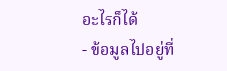อะไรก็ได้
- ข้อมูลไปอยู่ที่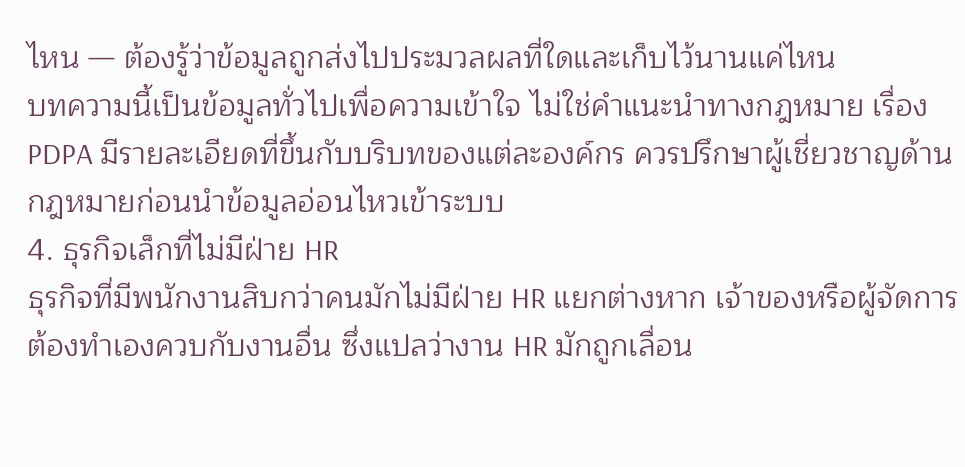ไหน — ต้องรู้ว่าข้อมูลถูกส่งไปประมวลผลที่ใดและเก็บไว้นานแค่ไหน
บทความนี้เป็นข้อมูลทั่วไปเพื่อความเข้าใจ ไม่ใช่คำแนะนำทางกฎหมาย เรื่อง PDPA มีรายละเอียดที่ขึ้นกับบริบทของแต่ละองค์กร ควรปรึกษาผู้เชี่ยวชาญด้านกฎหมายก่อนนำข้อมูลอ่อนไหวเข้าระบบ
4. ธุรกิจเล็กที่ไม่มีฝ่าย HR
ธุรกิจที่มีพนักงานสิบกว่าคนมักไม่มีฝ่าย HR แยกต่างหาก เจ้าของหรือผู้จัดการต้องทำเองควบกับงานอื่น ซึ่งแปลว่างาน HR มักถูกเลื่อน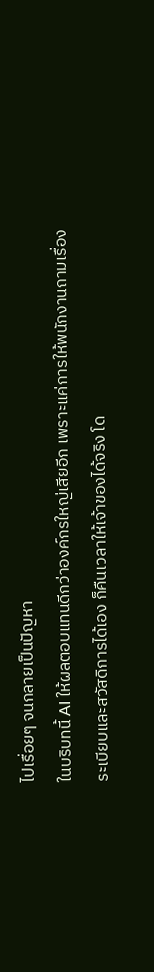ไปเรื่อยๆ จนกลายเป็นปัญหา
ในบริบทนี้ AI ให้ผลตอบแทนดีกว่าองค์กรใหญ่เสียอีก เพราะแค่การให้พนักงานถามเรื่องระเบียบและสวัสดิการได้เอง ก็คืนเวลาให้เจ้าของได้จริง โด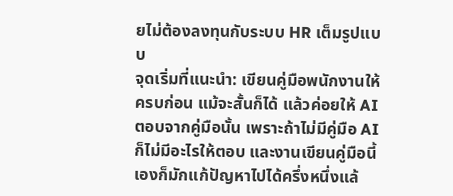ยไม่ต้องลงทุนกับระบบ HR เต็มรูปแบบ
จุดเริ่มที่แนะนำ: เขียนคู่มือพนักงานให้ครบก่อน แม้จะสั้นก็ได้ แล้วค่อยให้ AI ตอบจากคู่มือนั้น เพราะถ้าไม่มีคู่มือ AI ก็ไม่มีอะไรให้ตอบ และงานเขียนคู่มือนี้เองก็มักแก้ปัญหาไปได้ครึ่งหนึ่งแล้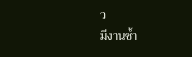ว
มีงานซ้ำ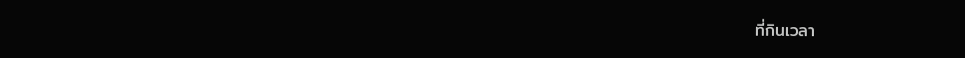ที่กินเวลา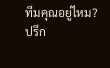ทีมคุณอยู่ไหม?
ปรึก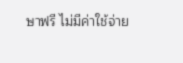ษาฟรี ไม่มีค่าใช้จ่าย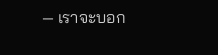— เราจะบอก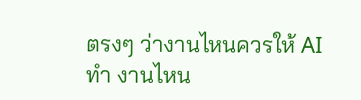ตรงๆ ว่างานไหนควรให้ AI ทำ งานไหน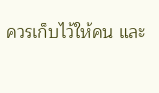ควรเก็บไว้ให้คน และ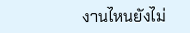งานไหนยังไม่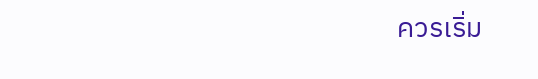ควรเริ่ม